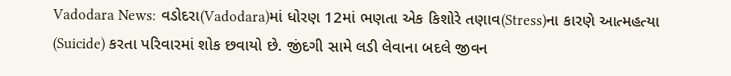Vadodara News: વડોદરા(Vadodara)માં ધોરણ 12માં ભણતા એક કિશોરે તણાવ(Stress)ના કારણે આત્મહત્યા (Suicide) કરતા પરિવારમાં શોક છવાયો છે. જીંદગી સામે લડી લેવાના બદલે જીવન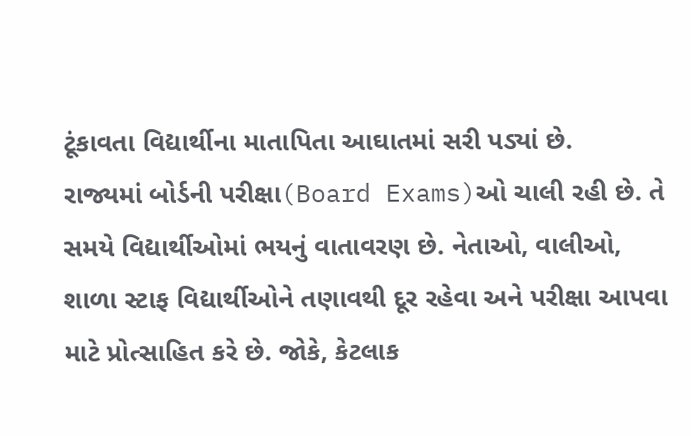ટૂંકાવતા વિદ્યાર્થીના માતાપિતા આઘાતમાં સરી પડ્યાં છે.
રાજ્યમાં બોર્ડની પરીક્ષા(Board Exams)ઓ ચાલી રહી છે. તે સમયે વિદ્યાર્થીઓમાં ભયનું વાતાવરણ છે. નેતાઓ, વાલીઓ, શાળા સ્ટાફ વિદ્યાર્થીઓને તણાવથી દૂર રહેવા અને પરીક્ષા આપવા માટે પ્રોત્સાહિત કરે છે. જોકે, કેટલાક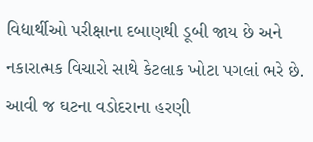વિદ્યાર્થીઓ પરીક્ષાના દબાણથી ડૂબી જાય છે અને નકારાત્મક વિચારો સાથે કેટલાક ખોટા પગલાં ભરે છે.
આવી જ ઘટના વડોદરાના હરણી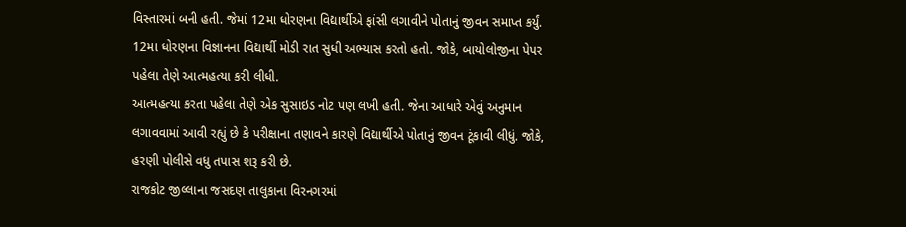વિસ્તારમાં બની હતી. જેમાં 12મા ધોરણના વિદ્યાર્થીએ ફાંસી લગાવીને પોતાનું જીવન સમાપ્ત કર્યું. 12મા ધોરણના વિજ્ઞાનના વિદ્યાર્થી મોડી રાત સુધી અભ્યાસ કરતો હતો. જોકે, બાયોલોજીના પેપર પહેલા તેણે આત્મહત્યા કરી લીધી.
આત્મહત્યા કરતા પહેલા તેણે એક સુસાઇડ નોટ પણ લખી હતી. જેના આધારે એવું અનુમાન લગાવવામાં આવી રહ્યું છે કે પરીક્ષાના તણાવને કારણે વિદ્યાર્થીએ પોતાનું જીવન ટૂંકાવી લીધું. જોકે, હરણી પોલીસે વધુ તપાસ શરૂ કરી છે.
રાજકોટ જીલ્લાના જસદણ તાલુકાના વિરનગરમાં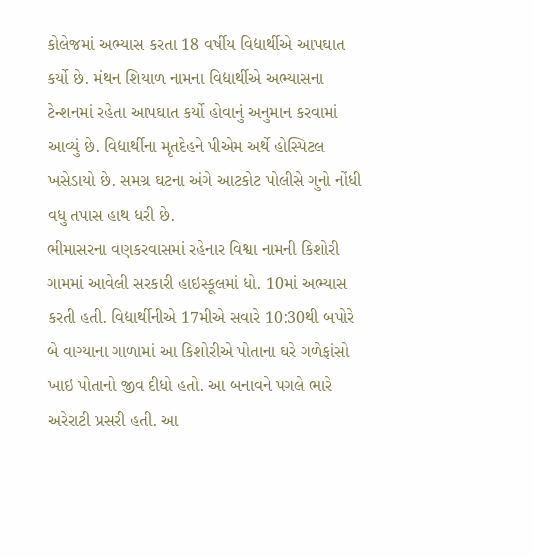કોલેજમાં અભ્યાસ કરતા 18 વર્ષીય વિદ્યાર્થીએ આપઘાત કર્યો છે. મંથન શિયાળ નામના વિદ્યાર્થીએ અભ્યાસના ટેન્શનમાં રહેતા આપઘાત કર્યો હોવાનું અનુમાન કરવામાં આવ્યું છે. વિદ્યાર્થીના મૃતદેહને પીએમ અર્થે હોસ્પિટલ ખસેડાયો છે. સમગ્ર ઘટના અંગે આટકોટ પોલીસે ગુનો નોંધી વધુ તપાસ હાથ ધરી છે.
ભીમાસરના વણકરવાસમાં રહેનાર વિશ્વા નામની કિશોરી ગામમાં આવેલી સરકારી હાઇસ્કૂલમાં ધો. 10માં અભ્યાસ કરતી હતી. વિદ્યાર્થીનીએ 17મીએ સવારે 10:30થી બપોરે બે વાગ્યાના ગાળામાં આ કિશોરીએ પોતાના ઘરે ગળેફાંસો ખાઇ પોતાનો જીવ દીધો હતો. આ બનાવને પગલે ભારે અરેરાટી પ્રસરી હતી. આ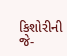કિશોરીની જે-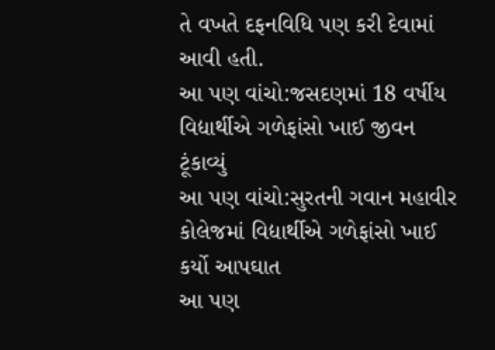તે વખતે દફનવિધિ પણ કરી દેવામાં આવી હતી.
આ પણ વાંચો:જસદણમાં 18 વર્ષીય વિદ્યાર્થીએ ગળેફાંસો ખાઈ જીવન ટૂંકાવ્યું
આ પણ વાંચો:સુરતની ગવાન મહાવીર કોલેજમાં વિદ્યાર્થીએ ગળેફાંસો ખાઈ કર્યો આપઘાત
આ પણ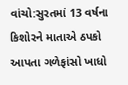વાંચો:સુરતમાં 13 વર્ષના કિશોરને માતાએ ઠપકો આપતા ગળેફાંસો ખાધો